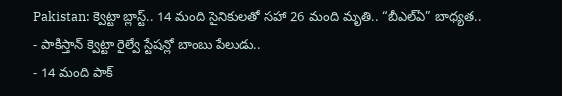Pakistan: క్వెట్టా బ్లాస్ట్.. 14 మంది సైనికులతో సహా 26 మంది మృతి.. “బీఎల్ఏ” బాధ్యత..
- పాకిస్తాన్ క్వెట్టా రైల్వే స్టేషన్లో బాంబు పేలుడు..
- 14 మంది పాక్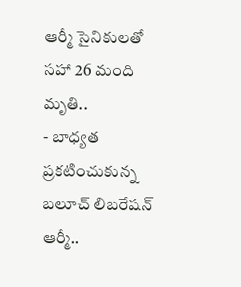ఆర్మీ సైనికులతో సహా 26 మంది మృతి..
- బాధ్యత ప్రకటించుకున్న బలూచ్ లిబరేషన్ ఆర్మీ..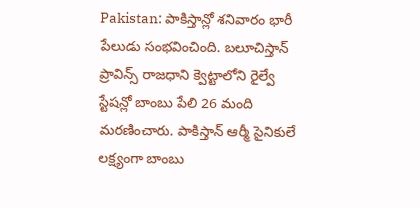Pakistan: పాకిస్తాన్లో శనివారం భారీ పేలుడు సంభవించింది. బలూచిస్తాన్ ప్రావిన్స్ రాజధాని క్వెట్టాలోని రైల్వే స్టేషన్లో బాంబు పేలి 26 మంది మరణించారు. పాకిస్తాన్ ఆర్మీ సైనికులే లక్ష్యంగా బాంబు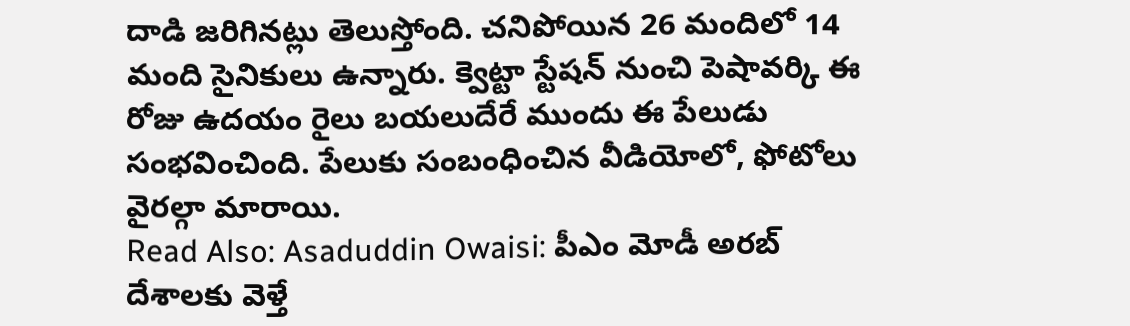దాడి జరిగినట్లు తెలుస్తోంది. చనిపోయిన 26 మందిలో 14 మంది సైనికులు ఉన్నారు. క్వెట్టా స్టేషన్ నుంచి పెషావర్కి ఈ రోజు ఉదయం రైలు బయలుదేరే ముందు ఈ పేలుడు సంభవించింది. పేలుకు సంబంధించిన వీడియోలో, ఫోటోలు వైరల్గా మారాయి.
Read Also: Asaduddin Owaisi: పీఎం మోడీ అరబ్ దేశాలకు వెళ్తే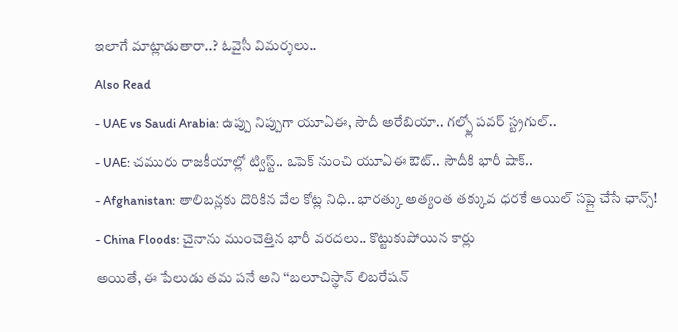ఇలాగే మాట్లాడుతారా..? ఓవైసీ విమర్శలు..
Also Read
- UAE vs Saudi Arabia: ఉప్పు నిప్పుగా యూఏఈ, సౌదీ అరేబియా.. గల్ఫ్లో పవర్ స్ట్రగుల్..
- UAE: చమురు రాజకీయాల్లో ట్విస్ట్.. ఒపెక్ నుంచి యూఏఈ ఔట్.. సౌదీకి భారీ షాక్..
- Afghanistan: తాలిబన్లకు దొరికిన వేల కోట్ల నిధి.. భారత్కు అత్యంత తక్కువ ధరకే ఆయిల్ సప్లై చేసే ఛాన్స్!
- China Floods: చైనాను ముంచెత్తిన భారీ వరదలు.. కొట్టుకుపోయిన కార్లు
అయితే, ఈ పేలుడు తమ పనే అని ‘‘బలూచిస్థాన్ లిబరేషన్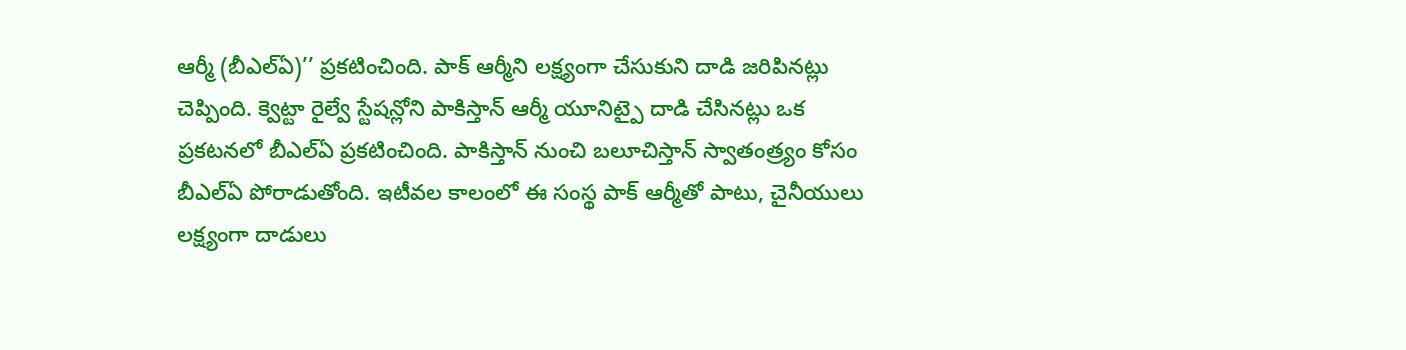ఆర్మీ (బీఎల్ఏ)’’ ప్రకటించింది. పాక్ ఆర్మీని లక్ష్యంగా చేసుకుని దాడి జరిపినట్లు చెప్పింది. క్వెట్టా రైల్వే స్టేషన్లోని పాకిస్తాన్ ఆర్మీ యూనిట్పై దాడి చేసినట్లు ఒక ప్రకటనలో బీఎల్ఏ ప్రకటించింది. పాకిస్తాన్ నుంచి బలూచిస్తాన్ స్వాతంత్ర్యం కోసం బీఎల్ఏ పోరాడుతోంది. ఇటీవల కాలంలో ఈ సంస్థ పాక్ ఆర్మీతో పాటు, చైనీయులు లక్ష్యంగా దాడులు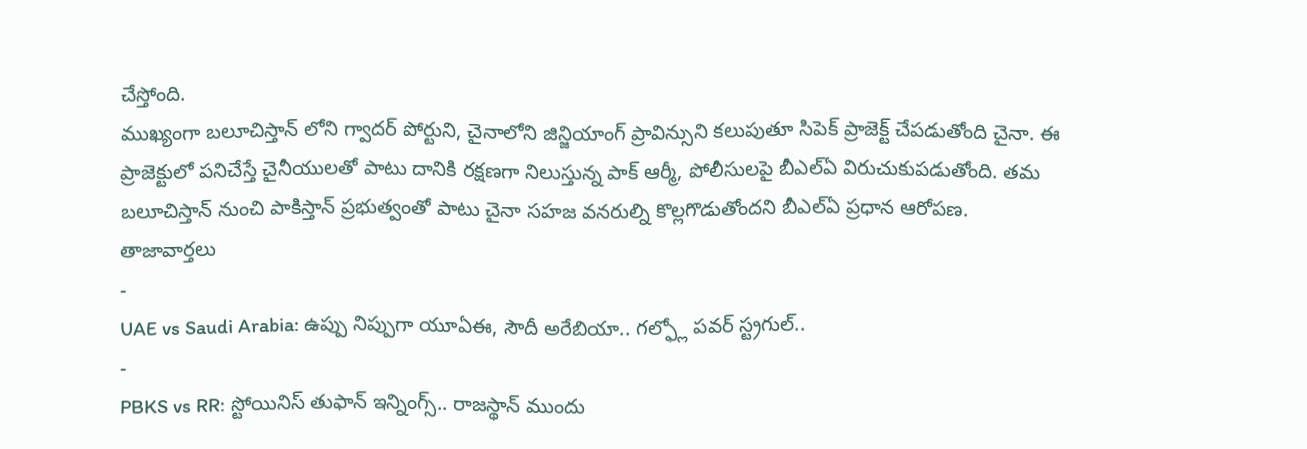చేస్తోంది.
ముఖ్యంగా బలూచిస్తాన్ లోని గ్వాదర్ పోర్టుని, చైనాలోని జిన్జియాంగ్ ప్రావిన్సుని కలుపుతూ సిపెక్ ప్రాజెక్ట్ చేపడుతోంది చైనా. ఈ ప్రాజెక్టులో పనిచేస్తే చైనీయులతో పాటు దానికి రక్షణగా నిలుస్తున్న పాక్ ఆర్మీ, పోలీసులపై బీఎల్ఏ విరుచుకుపడుతోంది. తమ బలూచిస్తాన్ నుంచి పాకిస్తాన్ ప్రభుత్వంతో పాటు చైనా సహజ వనరుల్ని కొల్లగొడుతోందని బీఎల్ఏ ప్రధాన ఆరోపణ.
తాజావార్తలు
-
UAE vs Saudi Arabia: ఉప్పు నిప్పుగా యూఏఈ, సౌదీ అరేబియా.. గల్ఫ్లో పవర్ స్ట్రగుల్..
-
PBKS vs RR: స్టోయినిస్ తుఫాన్ ఇన్నింగ్స్.. రాజస్థాన్ ముందు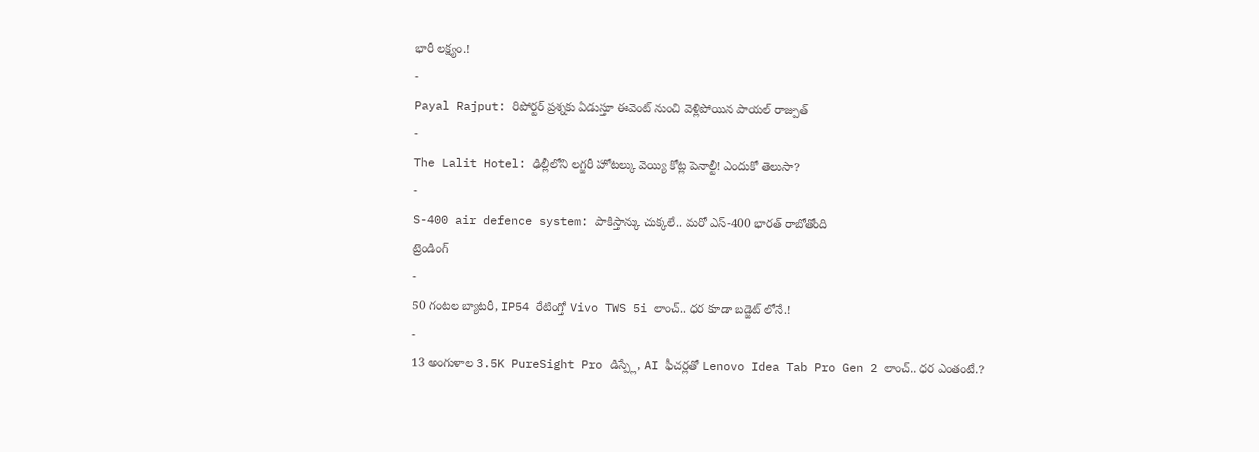భారీ లక్ష్యం.!
-
Payal Rajput: రిపోర్టర్ ప్రశ్నకు ఏడుస్తూ ఈవెంట్ నుంచి వెళ్లిపోయిన పాయల్ రాజ్పుత్
-
The Lalit Hotel: ఢిల్లీలోని లగ్జరీ హోటల్కు వెయ్యి కోట్ల పెనాల్టీ! ఎందుకో తెలుసా?
-
S-400 air defence system: పాకిస్తాన్కు చుక్కలే.. మరో ఎస్-400 భారత్ రాబోతోంది
ట్రెండింగ్
-
50 గంటల బ్యాటరీ, IP54 రేటింగ్తో Vivo TWS 5i లాంచ్.. ధర కూడా బడ్జెట్ లోనే.!
-
13 అంగుళాల 3.5K PureSight Pro డిస్ప్లే, AI ఫీచర్లతో Lenovo Idea Tab Pro Gen 2 లాంచ్.. ధర ఎంతంటే.?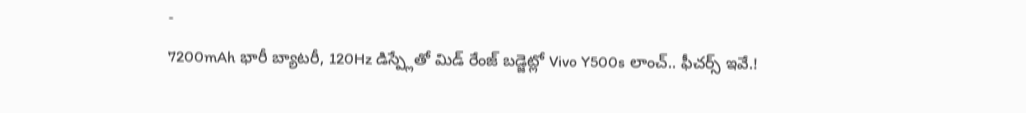-
7200mAh భారీ బ్యాటరీ, 120Hz డిస్ప్లేతో మిడ్ రేంజ్ బడ్జెట్లో Vivo Y500s లాంచ్.. ఫీచర్స్ ఇవే.!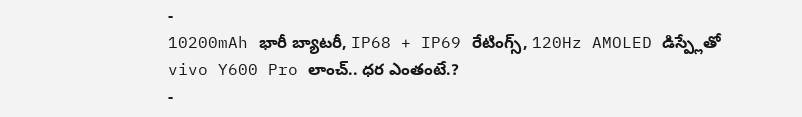-
10200mAh భారీ బ్యాటరీ, IP68 + IP69 రేటింగ్స్, 120Hz AMOLED డిస్ప్లేతో vivo Y600 Pro లాంచ్.. ధర ఎంతంటే.?
-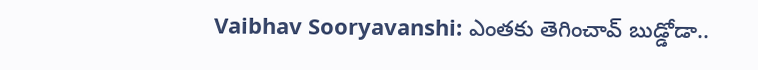Vaibhav Sooryavanshi: ఎంతకు తెగించావ్ బుడ్డోడా..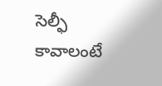సెల్ఫీ కావాలంటే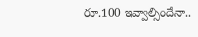రూ.100 ఇవ్వాల్సిందేనా..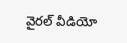వైరల్ వీడియో